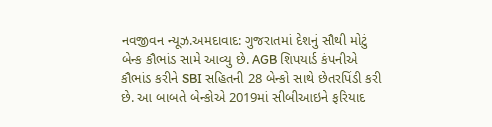નવજીવન ન્યૂઝ.અમદાવાદ: ગુજરાતમાં દેશનું સૌથી મોટું બેન્ક કૌભાંડ સામે આવ્યુ છે. AGB શિપયાર્ડ કંપનીએ કૌભાંડ કરીને SBI સહિતની 28 બેન્કો સાથે છેતરપિંડી કરી છે. આ બાબતે બેન્કોએ 2019માં સીબીઆઇને ફરિયાદ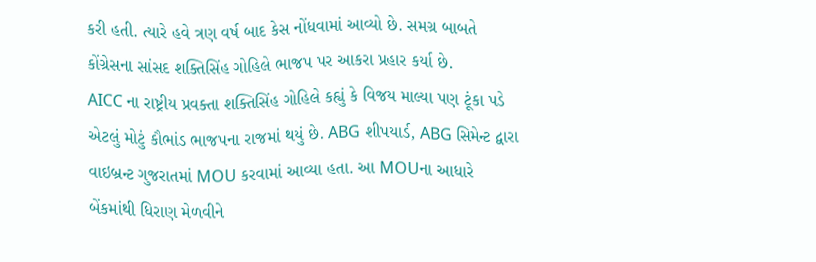કરી હતી. ત્યારે હવે ત્રણ વર્ષ બાદ કેસ નોંધવામાં આવ્યો છે. સમગ્ર બાબતે કોંગ્રેસના સાંસદ શક્તિસિંહ ગોહિલે ભાજપ પર આકરા પ્રહાર કર્યા છે.
AICC ના રાષ્ટ્રીય પ્રવક્તા શક્તિસિંહ ગોહિલે કહ્યું કે વિજય માલ્યા પણ ટૂંકા પડે એટલું મોટું કૌભાંડ ભાજપના રાજમાં થયું છે. ABG શીપયાર્ડ, ABG સિમેન્ટ દ્વારા વાઇબ્રન્ટ ગુજરાતમાં MOU કરવામાં આવ્યા હતા. આ MOUના આધારે બેંકમાંથી ધિરાણ મેળવીને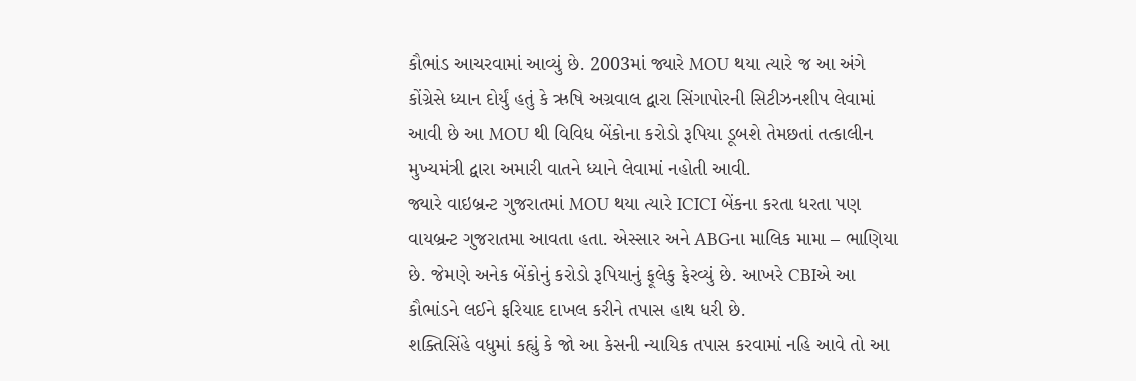કૌભાંડ આચરવામાં આવ્યું છે. 2003માં જ્યારે MOU થયા ત્યારે જ આ અંગે કોંગ્રેસે ધ્યાન દોર્યું હતું કે ઋષિ અગ્રવાલ દ્વારા સિંગાપોરની સિટીઝનશીપ લેવામાં આવી છે આ MOU થી વિવિધ બેંકોના કરોડો રૂપિયા ડૂબશે તેમછતાં તત્કાલીન મુખ્યમંત્રી દ્વારા અમારી વાતને ધ્યાને લેવામાં નહોતી આવી.
જ્યારે વાઇબ્રન્ટ ગુજરાતમાં MOU થયા ત્યારે ICICI બેંકના કરતા ધરતા પણ વાયબ્રન્ટ ગુજરાતમા આવતા હતા. એસ્સાર અને ABGના માલિક મામા – ભાણિયા છે. જેમણે અનેક બેંકોનું કરોડો રૂપિયાનું ફૂલેકુ ફેરવ્યું છે. આખરે CBIએ આ કૌભાંડને લઈને ફરિયાદ દાખલ કરીને તપાસ હાથ ધરી છે.
શક્તિસિંહે વધુમાં કહ્યું કે જો આ કેસની ન્યાયિક તપાસ કરવામાં નહિ આવે તો આ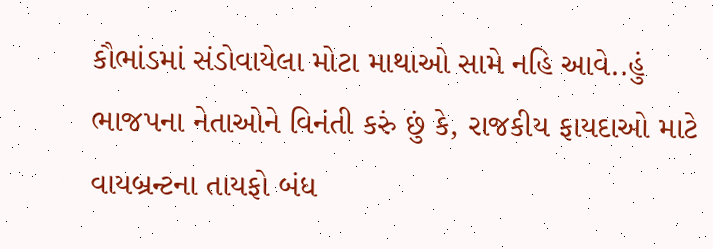કૌભાંડમાં સંડોવાયેલા મોટા માથાઓ સામે નહિ આવે..હું ભાજપના નેતાઓને વિનંતી કરું છું કે, રાજકીય ફાયદાઓ માટે વાયબ્રન્ટના તાયફો બંધ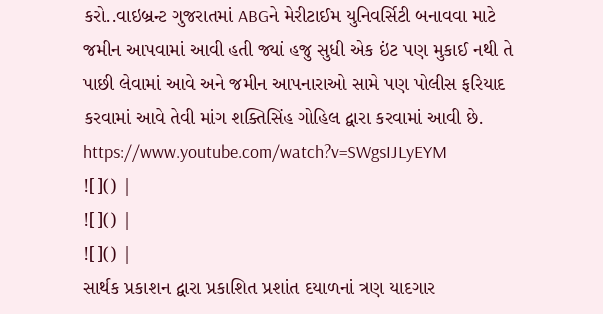કરો..વાઇબ્રન્ટ ગુજરાતમાં ABGને મેરીટાઈમ યુનિવર્સિટી બનાવવા માટે જમીન આપવામાં આવી હતી જ્યાં હજુ સુધી એક ઇંટ પણ મુકાઈ નથી તે પાછી લેવામાં આવે અને જમીન આપનારાઓ સામે પણ પોલીસ ફરિયાદ કરવામાં આવે તેવી માંગ શક્તિસિંહ ગોહિલ દ્વારા કરવામાં આવી છે.
https://www.youtube.com/watch?v=SWgsIJLyEYM
![]() |
![]() |
![]() |
સાર્થક પ્રકાશન દ્વારા પ્રકાશિત પ્રશાંત દયાળનાં ત્રણ યાદગાર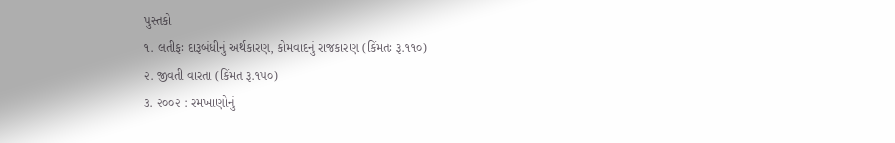પુસ્તકો
૧. લતીફઃ દારૂબંધીનું અર્થકારણ, કોમવાદનું રાજકારણ (કિંમતઃ રૂ.૧૧૦)
૨. જીવતી વારતા (કિંમત રૂ.૧૫૦)
૩. ૨૦૦૨ : રમખાણોનું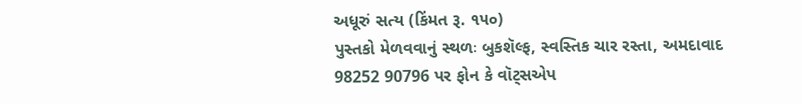અધૂરું સત્ય (કિંમત રૂ. ૧૫૦)
પુસ્તકો મેળવવાનું સ્થળઃ બુકશૅલ્ફ, સ્વસ્તિક ચાર રસ્તા, અમદાવાદ
98252 90796 પર ફોન કે વૉટ્સએપ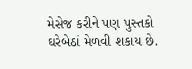મેસેજ કરીને પણ પુસ્તકો ઘરેબેઠાં મેળવી શકાય છે.